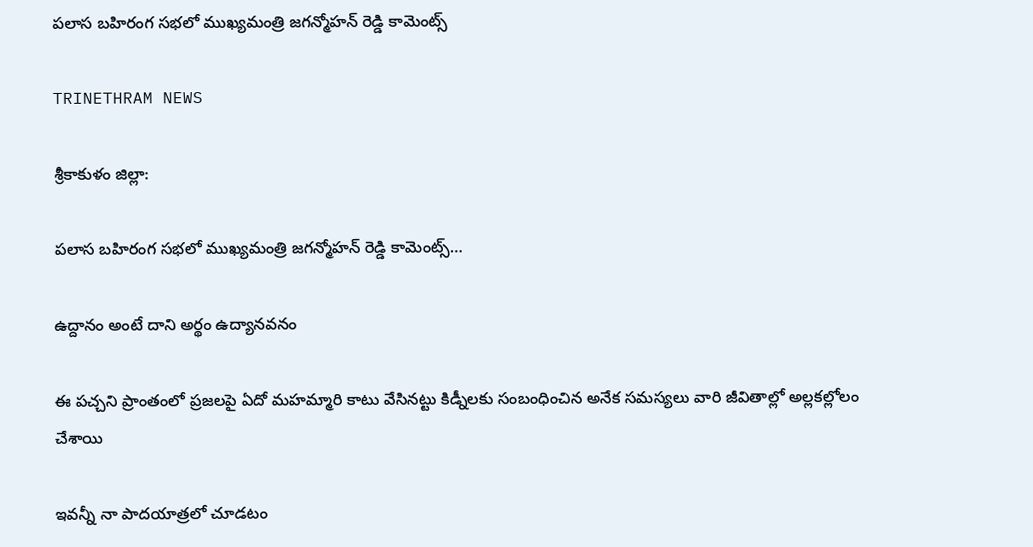పలాస బహిరంగ సభలో ముఖ్యమంత్రి జగన్మోహన్ రెడ్డి కామెంట్స్

TRINETHRAM NEWS

శ్రీకాకుళం జిల్లా:

పలాస బహిరంగ సభలో ముఖ్యమంత్రి జగన్మోహన్ రెడ్డి కామెంట్స్…

ఉద్దానం అంటే దాని అర్థం ఉద్యానవనం

ఈ పచ్చని ప్రాంతంలో ప్రజలపై ఏదో మహమ్మారి కాటు వేసినట్టు కిడ్నీలకు సంబంధించిన అనేక సమస్యలు వారి జీవితాల్లో అల్లకల్లోలం చేశాయి

ఇవన్నీ నా పాదయాత్రలో చూడటం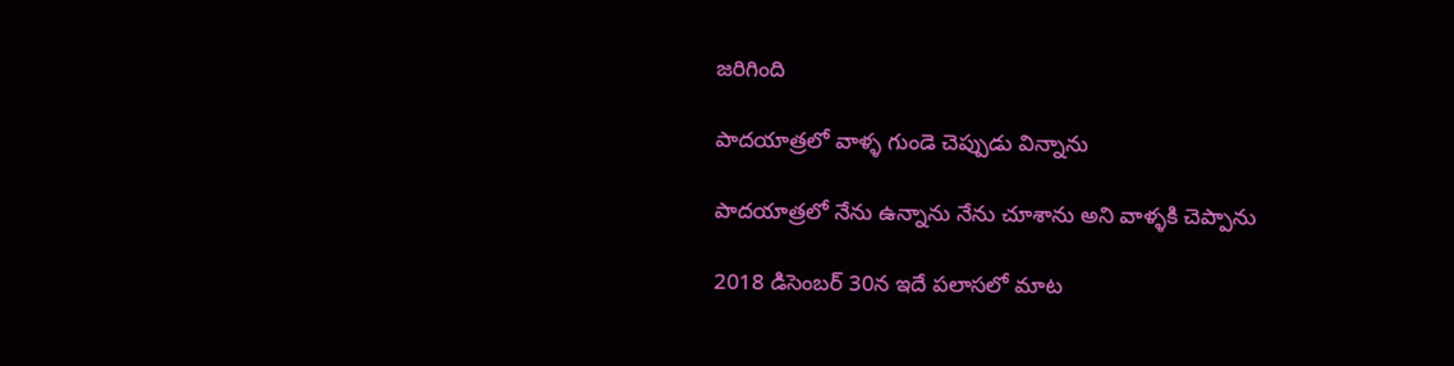జరిగింది

పాదయాత్రలో వాళ్ళ గుండె చెప్పుడు విన్నాను

పాదయాత్రలో నేను ఉన్నాను నేను చూశాను అని వాళ్ళకి చెప్పాను

2018 డిసెంబర్ 30న ఇదే పలాసలో మాట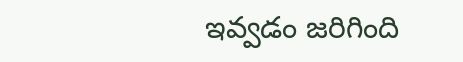ఇవ్వడం జరిగింది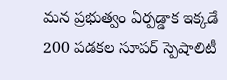మన ప్రభుత్వం ఏర్పడ్డాక ఇక్కడే 200 పడకల సూపర్ స్పెషాలిటీ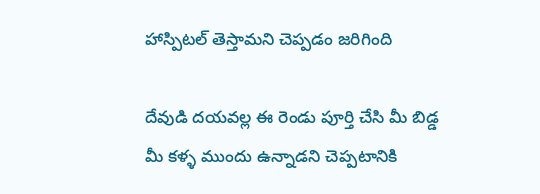హాస్పిటల్ తెస్తామని చెప్పడం జరిగింది

దేవుడి దయవల్ల ఈ రెండు పూర్తి చేసి మీ బిడ్డ మీ కళ్ళ ముందు ఉన్నాడని చెప్పటానికి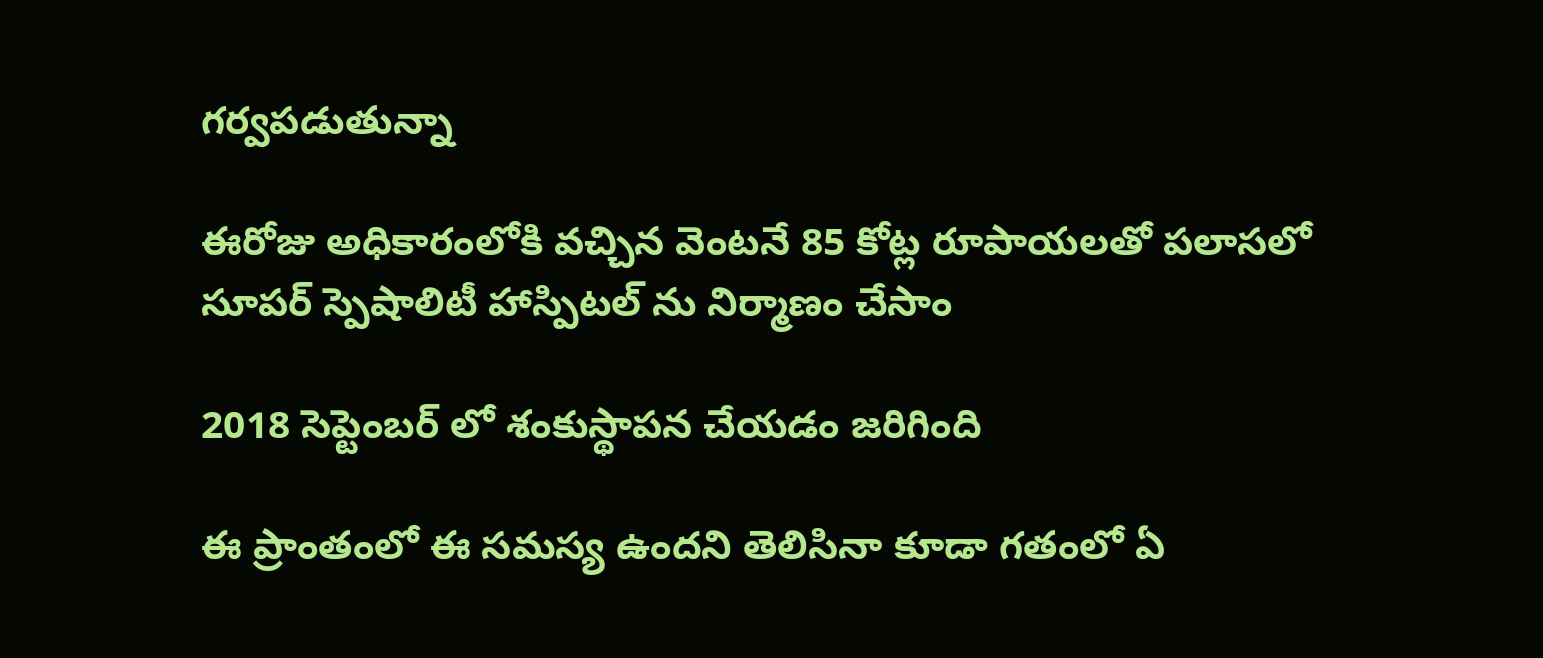గర్వపడుతున్నా

ఈరోజు అధికారంలోకి వచ్చిన వెంటనే 85 కోట్ల రూపాయలతో పలాసలో సూపర్ స్పెషాలిటీ హాస్పిటల్ ను నిర్మాణం చేసాం

2018 సెప్టెంబర్ లో శంకుస్థాపన చేయడం జరిగింది

ఈ ప్రాంతంలో ఈ సమస్య ఉందని తెలిసినా కూడా గతంలో ఏ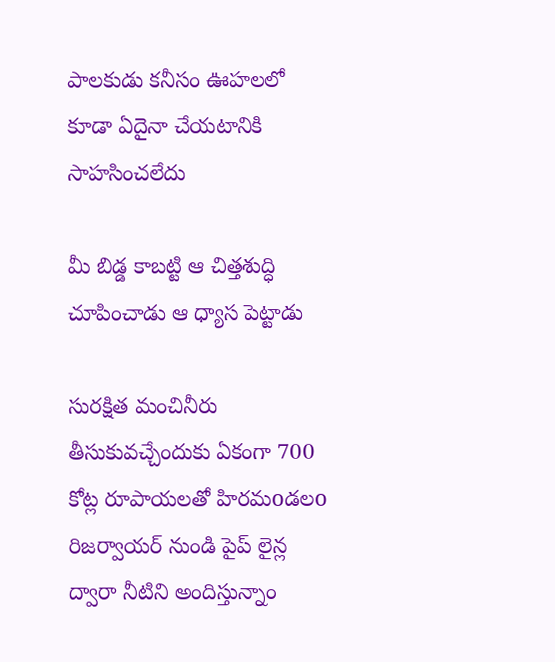పాలకుడు కనీసం ఊహలలో కూడా ఏదైనా చేయటానికి సాహసించలేదు

మీ బిడ్డ కాబట్టి ఆ చిత్తశుద్ధి చూపించాడు ఆ ధ్యాస పెట్టాడు

సురక్షిత మంచినీరు తీసుకువచ్చేందుకు ఏకంగా 700 కోట్ల రూపాయలతో హిరమoడలo రిజర్వాయర్ నుండి పైప్ లైన్ల ద్వారా నీటిని అందిస్తున్నాం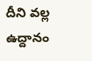దీని వల్ల ఉద్దానం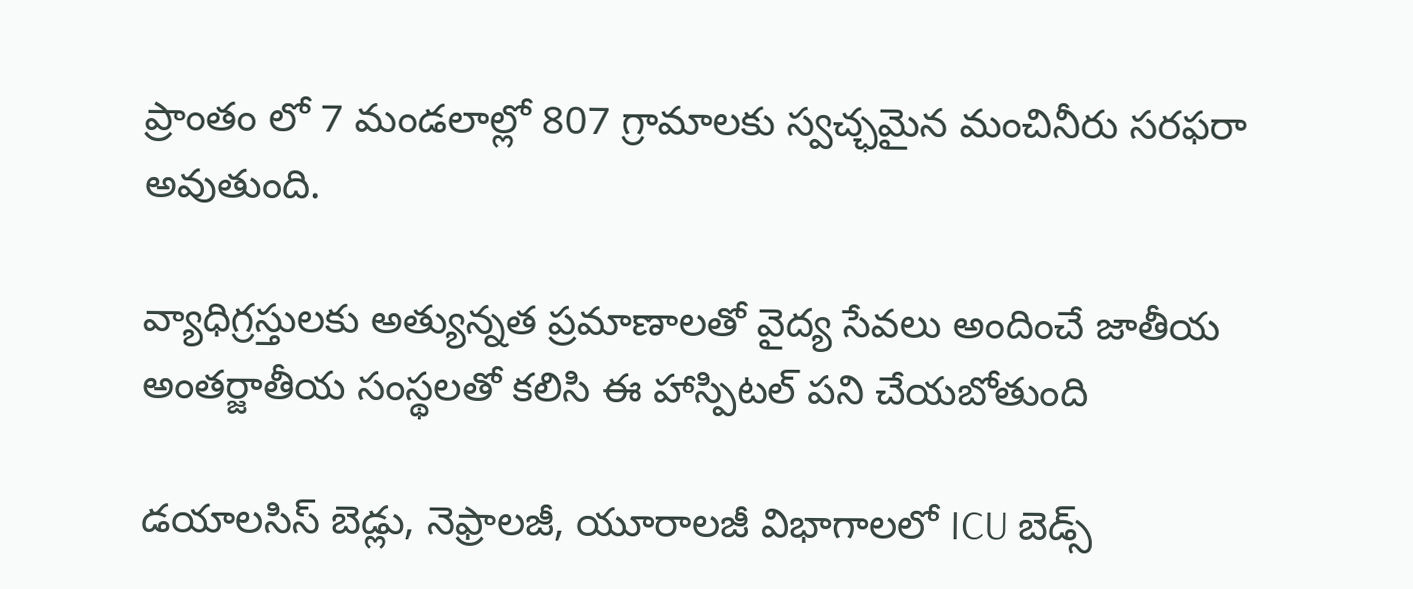ప్రాంతం లో 7 మండలాల్లో 807 గ్రామాలకు స్వచ్ఛమైన మంచినీరు సరఫరా అవుతుంది.

వ్యాధిగ్రస్తులకు అత్యున్నత ప్రమాణాలతో వైద్య సేవలు అందించే జాతీయ అంతర్జాతీయ సంస్థలతో కలిసి ఈ హాస్పిటల్ పని చేయబోతుంది

డయాలసిస్ బెడ్లు, నెఫ్రాలజీ, యూరాలజీ విభాగాలలో ICU బెడ్స్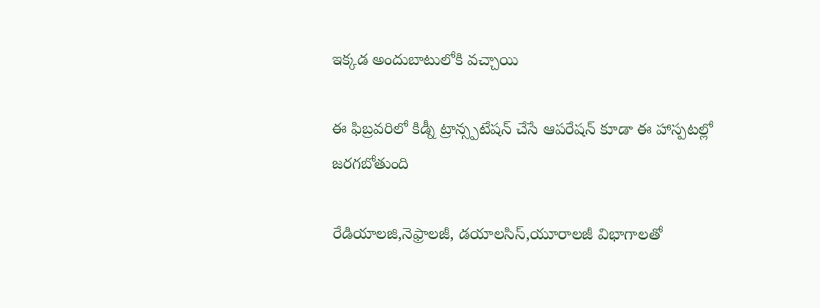ఇక్కడ అందుబాటులోకి వచ్చాయి

ఈ ఫిబ్రవరిలో కిడ్నీ ట్రాన్స్పటేషన్ చేసే ఆపరేషన్ కూడా ఈ హాస్పటల్లో జరగబోతుంది

రేడియాలజి,నెఫ్రాలజీ, డయాలసిస్,యూరాలజీ విభాగాలతో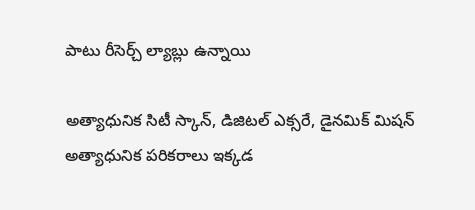పాటు రీసెర్చ్ ల్యాబ్లు ఉన్నాయి

అత్యాధునిక సిటీ స్కాన్, డిజిటల్ ఎక్సరే, డైనమిక్ మిషన్ అత్యాధునిక పరికరాలు ఇక్కడ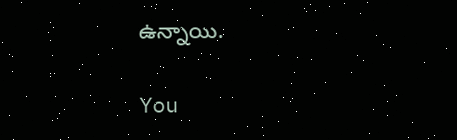ఉన్నాయి.

You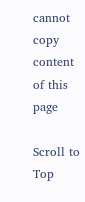cannot copy content of this page

Scroll to Top